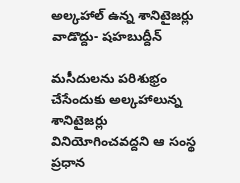అల్కహాల్ ఉన్న శానిటైజర్లు వాడొద్దు- షహబుద్దీన్

మసీదులను పరిశుభ్రం చేసేందుకు అల్కహాలున్న శానిటైజర్లు వినియోగించవద్దని ఆ సంస్థ ప్రధాన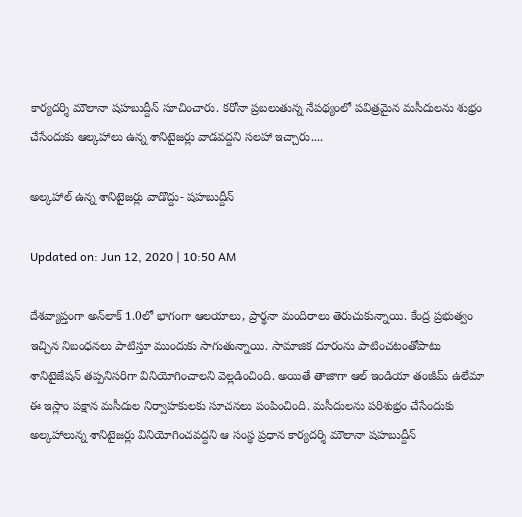కార్యదర్శి మౌలానా షహబుద్దీన్ సూచించారు. కరోనా ప్రబలుతున్న నేపథ్యంలో పవిత్రమైన మసీదులను శుభ్రం చేసేందుకు ఆల్కహాలు ఉన్న శానిటైజర్లు వాడవద్దని సలహా ఇచ్చారు....

అల్కహాల్ ఉన్న శానిటైజర్లు వాడొద్దు- షహబుద్దీన్

Updated on: Jun 12, 2020 | 10:50 AM

దేశవ్యాప్తంగా అన్‌లాక్‌ 1.0లో భాగంగా ఆలయాలు, ప్రార్థనా మందిరాలు తెరుచుకున్నాయి. కేంద్ర ప్రభుత్వం ఇచ్చిన నిబంధనలు పాటిస్తూ ముందుకు సాగుతున్నాయి. సామాజిక దూరంను పాటించటంతోపాటు శానిటైజేషన్ తప్పనిసరిగా వినియోగించాలని వెల్లడించింది. అయితే తాజాగా ఆల్ ఇండియా తంజీమ్ ఉలేమా ఈ ఇస్లాం పక్షాన మసీదుల నిర్వాహకులకు సూచనలు పంపించింది. మసీదులను పరిశుభ్రం చేసేందుకు అల్కహాలున్న శానిటైజర్లు వినియోగించవద్దని ఆ సంస్థ ప్రధాన కార్యదర్శి మౌలానా షహబుద్దీన్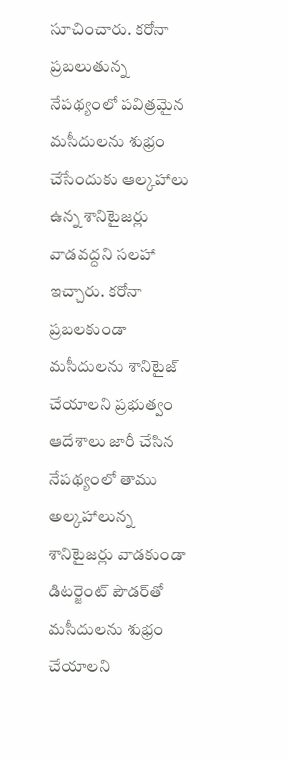సూచించారు. కరోనా ప్రబలుతున్న నేపథ్యంలో పవిత్రమైన మసీదులను శుభ్రం చేసేందుకు ఆల్కహాలు ఉన్న శానిటైజర్లు వాడవద్దని సలహా ఇచ్చారు. కరోనా ప్రబలకుండా మసీదులను శానిటైజ్ చేయాలని ప్రభుత్వం ఆదేశాలు జారీ చేసిన నేపథ్యంలో తాము అల్కహాలున్న శానిటైజర్లు వాడకుండా డిటర్జెంట్ పౌడర్‌తో మసీదులను శుభ్రం చేయాలని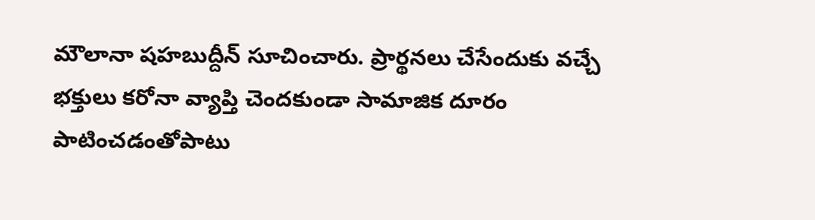మౌలానా షహబుద్దీన్ సూచించారు. ప్రార్థనలు చేసేందుకు వచ్చే భక్తులు కరోనా వ్యాప్తి చెందకుండా సామాజిక దూరం పాటించడంతోపాటు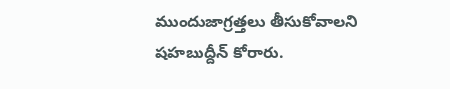ముందుజాగ్రత్తలు తీసుకోవాలని షహబుద్దీన్ కోరారు.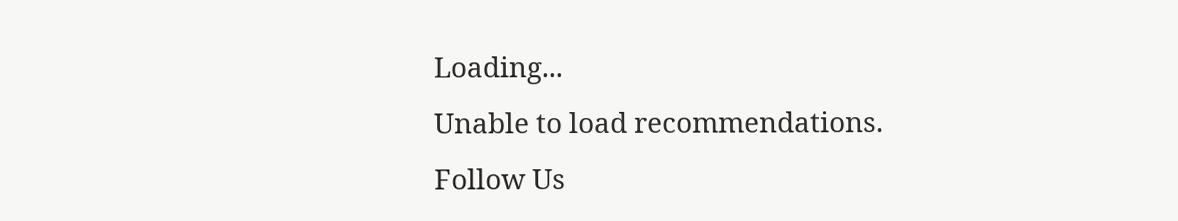Loading...
Unable to load recommendations.
Follow Us